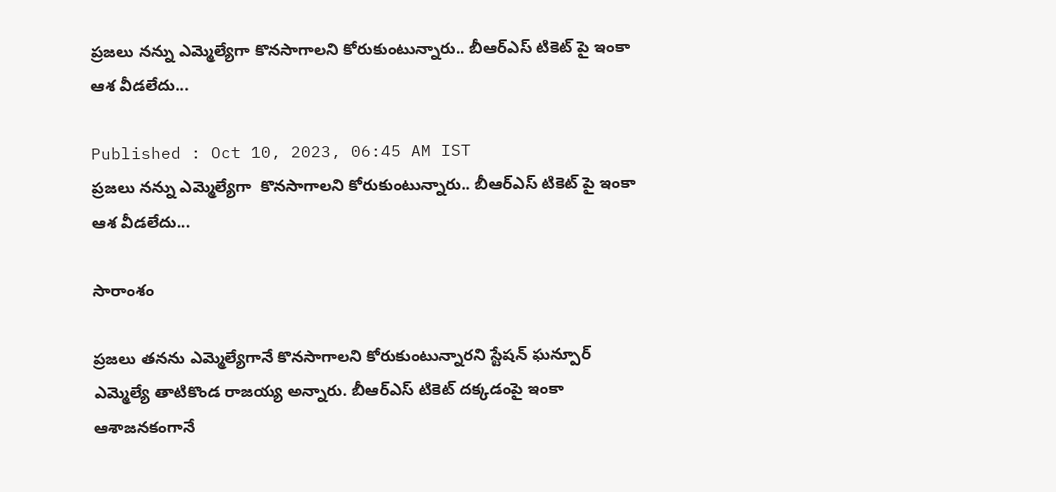ప్రజలు నన్ను ఎమ్మెల్యేగా కొనసాగాలని కోరుకుంటున్నారు.. బీఆర్ఎస్ టికెట్ పై ఇంకా ఆశ వీడలేదు...

Published : Oct 10, 2023, 06:45 AM IST
ప్రజలు నన్ను ఎమ్మెల్యేగా  కొనసాగాలని కోరుకుంటున్నారు.. బీఆర్ఎస్ టికెట్ పై ఇంకా ఆశ వీడలేదు...

సారాంశం

ప్రజలు తనను ఎమ్మెల్యేగానే కొనసాగాలని కోరుకుంటున్నారని స్టేషన్ ఘన్పూర్ ఎమ్మెల్యే తాటికొండ రాజయ్య అన్నారు. బీఆర్ఎస్ టికెట్ దక్కడంపై ఇంకా ఆశాజనకంగానే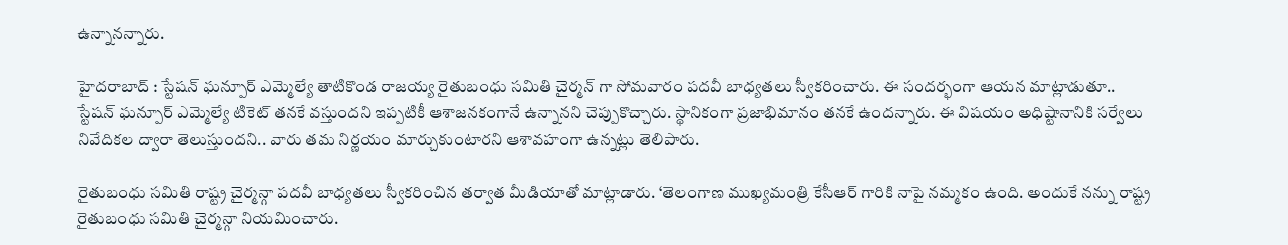ఉన్నానన్నారు.

హైదరాబాద్ : స్టేషన్ ఘన్పూర్ ఎమ్మెల్యే తాటికొండ రాజయ్య రైతుబంధు సమితి చైర్మన్ గా సోమవారం పదవీ బాధ్యతలు స్వీకరించారు. ఈ సందర్భంగా ఆయన మాట్లాడుతూ.. స్టేషన్ ఘన్పూర్ ఎమ్మెల్యే టికెట్ తనకే వస్తుందని ఇప్పటికీ ఆశాజనకంగానే ఉన్నానని చెప్పుకొచ్చారు. స్థానికంగా ప్రజాభిమానం తనకే ఉందన్నారు. ఈ విషయం అధిష్టానానికి సర్వేలు నివేదికల ద్వారా తెలుస్తుందని.. వారు తమ నిర్ణయం మార్చుకుంటారని ఆశావహంగా ఉన్నట్లు తెలిపారు.

రైతుబంధు సమితి రాష్ట్ర చైర్మన్గా పదవీ బాధ్యతలు స్వీకరించిన తర్వాత మీడియాతో మాట్లాడారు. ‘తెలంగాణ ముఖ్యమంత్రి కేసీఆర్ గారికి నాపై నమ్మకం ఉంది. అందుకే నన్ను రాష్ట్ర రైతుబంధు సమితి చైర్మన్గా నియమించారు.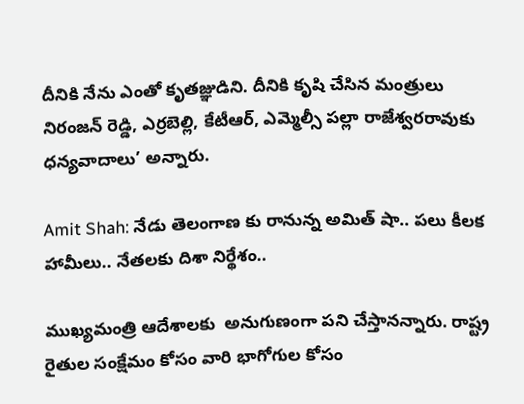దీనికి నేను ఎంతో కృతజ్ఞుడిని. దీనికి కృషి చేసిన మంత్రులు నిరంజన్ రెడ్డి, ఎర్రబెల్లి, కేటీఆర్, ఎమ్మెల్సీ పల్లా రాజేశ్వరరావుకు ధన్యవాదాలు’ అన్నారు.

Amit Shah: నేడు తెలంగాణ కు రానున్న అమిత్ షా.. పలు కీలక హామీలు.. నేతలకు దిశా నిర్థేశం..

ముఖ్యమంత్రి ఆదేశాలకు  అనుగుణంగా పని చేస్తానన్నారు. రాష్ట్ర రైతుల సంక్షేమం కోసం వారి భాగోగుల కోసం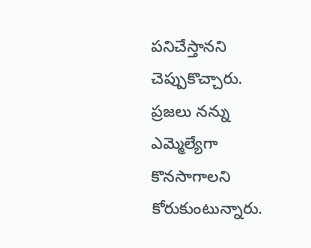పనిచేస్తానని  చెప్పుకొచ్చారు. ప్రజలు నన్ను ఎమ్మెల్యేగా  కొనసాగాలని కోరుకుంటున్నారు.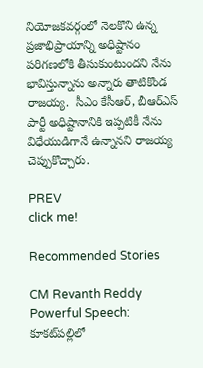నియోజకవర్గంలో నెలకొని ఉన్న ప్రజాభిప్రాయాన్ని అధిష్టానం పరిగణలోకి తీసుకుంటుందని నేను భావిస్తున్నాను అన్నారు తాటికొండ రాజయ్య.  సీఎం కేసీఆర్, బీఆర్ఎస్ పార్టీ అధిష్టానానికి ఇప్పటికీ నేను విధేయుడిగానే ఉన్నానని రాజయ్య చెప్పుకొచ్చారు.

PREV
click me!

Recommended Stories

CM Revanth Reddy Powerful Speech: కూకట్‌పల్లిలో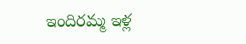ఇందిరమ్మ ఇళ్ల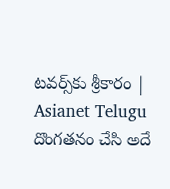టవర్స్‌కు శ్రీకారం | Asianet Telugu
దొంగతనం చేసి అదే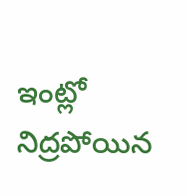ఇంట్లో నిద్రపోయిన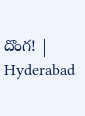దొంగ! | Hyderabad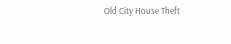Old City House Theft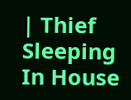| Thief Sleeping In House